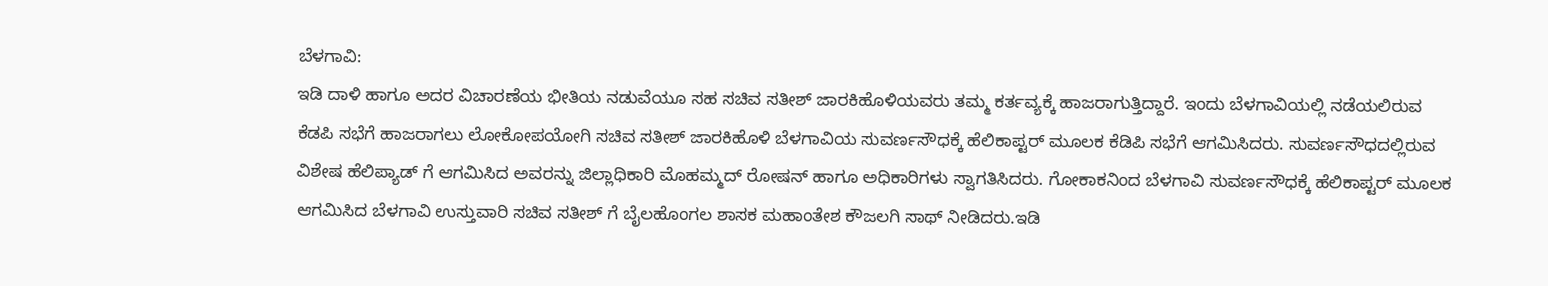ಬೆಳಗಾವಿ:
ಇಡಿ ದಾಳಿ ಹಾಗೂ ಅದರ ವಿಚಾರಣೆಯ ಭೀತಿಯ ನಡುವೆಯೂ ಸಹ ಸಚಿವ ಸತೀಶ್ ಜಾರಕಿಹೊಳಿಯವರು ತಮ್ಮ ಕರ್ತವ್ಯಕ್ಕೆ ಹಾಜರಾಗುತ್ತಿದ್ದಾರೆ. ಇಂದು ಬೆಳಗಾವಿಯಲ್ಲಿ ನಡೆಯಲಿರುವ ಕೆಡಪಿ ಸಭೆಗೆ ಹಾಜರಾಗಲು ಲೋಕೋಪಯೋಗಿ ಸಚಿವ ಸತೀಶ್ ಜಾರಕಿಹೊಳಿ ಬೆಳಗಾವಿಯ ಸುವರ್ಣಸೌಧಕ್ಕೆ ಹೆಲಿಕಾಪ್ಟರ್ ಮೂಲಕ ಕೆಡಿಪಿ ಸಭೆಗೆ ಆಗಮಿಸಿದರು. ಸುವರ್ಣಸೌಧದಲ್ಲಿರುವ ವಿಶೇಷ ಹೆಲಿಪ್ಯಾಡ್ ಗೆ ಆಗಮಿಸಿದ ಅವರನ್ನು ಜಿಲ್ಲಾಧಿಕಾರಿ ಮೊಹಮ್ಮದ್ ರೋಷನ್ ಹಾಗೂ ಅಧಿಕಾರಿಗಳು ಸ್ವಾಗತಿಸಿದರು. ಗೋಕಾಕನಿಂದ ಬೆಳಗಾವಿ ಸುವರ್ಣಸೌಧಕ್ಕೆ ಹೆಲಿಕಾಪ್ಟರ್ ಮೂಲಕ ಆಗಮಿಸಿದ ಬೆಳಗಾವಿ ಉಸ್ತುವಾರಿ ಸಚಿವ ಸತೀಶ್ ಗೆ ಬೈಲಹೊಂಗಲ ಶಾಸಕ ಮಹಾಂತೇಶ ಕೌಜಲಗಿ ಸಾಥ್ ನೀಡಿದರು.ಇಡಿ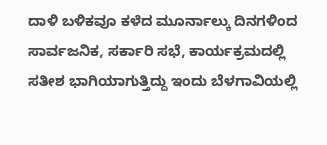ದಾಳಿ ಬಳಿಕವೂ ಕಳೆದ ಮೂರ್ನಾಲ್ಕು ದಿನಗಳಿಂದ ಸಾರ್ವಜನಿಕ, ಸರ್ಕಾರಿ ಸಭೆ, ಕಾರ್ಯಕ್ರಮದಲ್ಲಿ ಸತೀಶ ಭಾಗಿಯಾಗುತ್ತಿದ್ದು ಇಂದು ಬೆಳಗಾವಿಯಲ್ಲಿ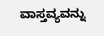ವಾಸ್ತವ್ಯವನ್ನು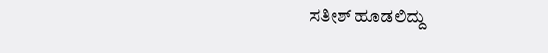ಸತೀಶ್ ಹೂಡಲಿದ್ದು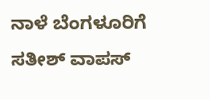ನಾಳೆ ಬೆಂಗಳೂರಿಗೆ ಸತೀಶ್ ವಾಪಸ್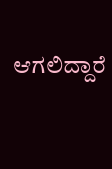ಆಗಲಿದ್ದಾರೆ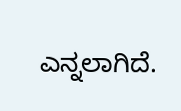ಎನ್ನಲಾಗಿದೆ.